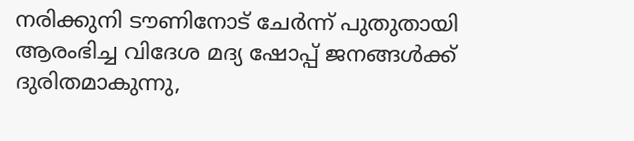നരിക്കുനി ടൗണിനോട് ചേർന്ന് പുതുതായി ആരംഭിച്ച വിദേശ മദ്യ ഷോപ്പ് ജനങ്ങൾക്ക് ദുരിതമാകുന്നു,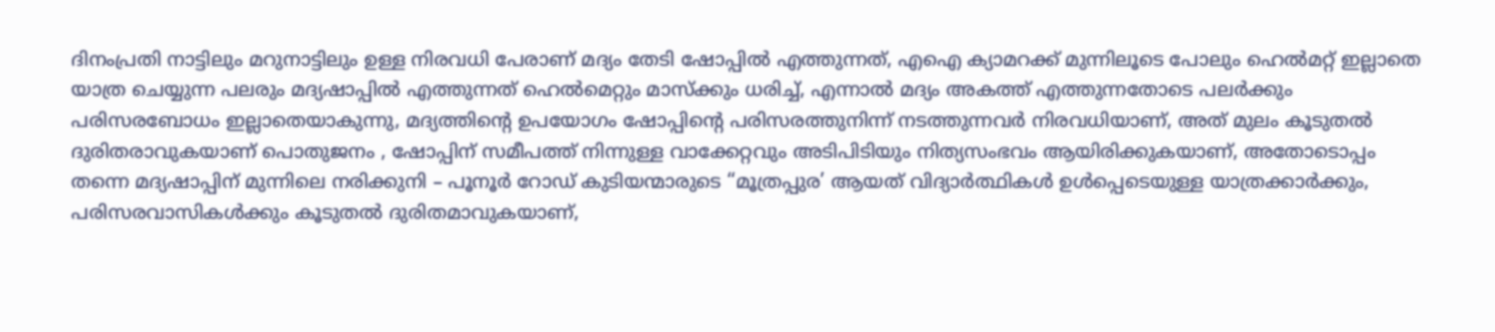ദിനംപ്രതി നാട്ടിലും മറുനാട്ടിലും ഉള്ള നിരവധി പേരാണ് മദ്യം തേടി ഷോപ്പിൽ എത്തുന്നത്, എഐ ക്യാമറക്ക് മുന്നിലൂടെ പോലും ഹെൽമറ്റ് ഇല്ലാതെ യാത്ര ചെയ്യുന്ന പലരും മദ്യഷാപ്പിൽ എത്തുന്നത് ഹെൽമെറ്റും മാസ്ക്കും ധരിച്ച്, എന്നാൽ മദ്യം അകത്ത് എത്തുന്നതോടെ പലർക്കും പരിസരബോധം ഇല്ലാതെയാകുന്നു, മദ്യത്തിന്റെ ഉപയോഗം ഷോപ്പിന്റെ പരിസരത്തുനിന്ന് നടത്തുന്നവർ നിരവധിയാണ്, അത് മുലം കൂടുതൽ ദുരിതരാവുകയാണ് പൊതുജനം , ഷോപ്പിന് സമീപത്ത് നിന്നുള്ള വാക്കേറ്റവും അടിപിടിയും നിത്യസംഭവം ആയിരിക്കുകയാണ്, അതോടൊപ്പം തന്നെ മദ്യഷാപ്പിന് മുന്നിലെ നരിക്കുനി – പൂനൂർ റോഡ് കുടിയന്മാരുടെ “മൂത്രപ്പുര’ ആയത് വിദ്യാർത്ഥികൾ ഉൾപ്പെടെയുള്ള യാത്രക്കാർക്കും, പരിസരവാസികൾക്കും കൂടുതൽ ദുരിതമാവുകയാണ്,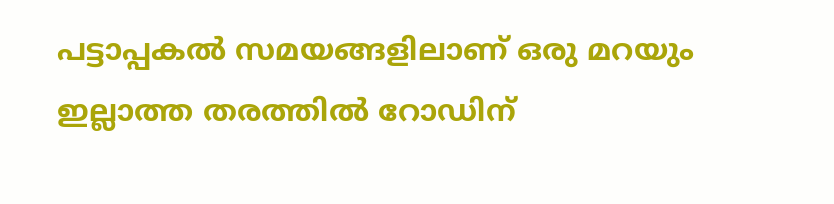പട്ടാപ്പകൽ സമയങ്ങളിലാണ് ഒരു മറയും ഇല്ലാത്ത തരത്തിൽ റോഡിന്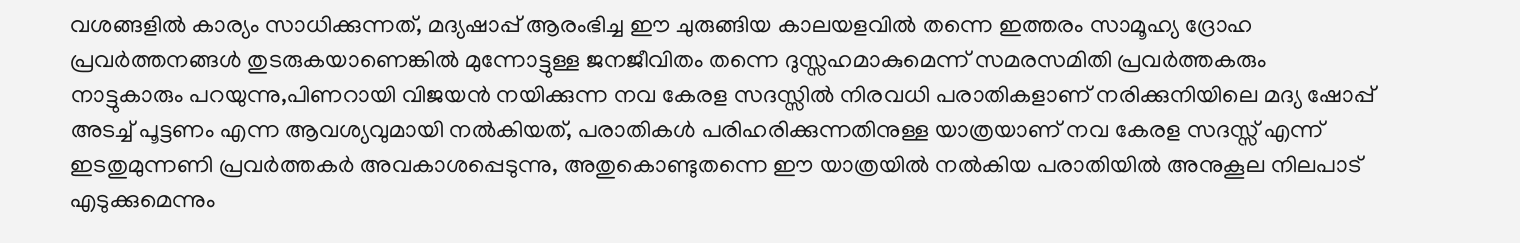വശങ്ങളിൽ കാര്യം സാധിക്കുന്നത്, മദ്യഷാപ്പ് ആരംഭിച്ച ഈ ചുരുങ്ങിയ കാലയളവിൽ തന്നെ ഇത്തരം സാമൂഹ്യ ദ്രോഹ പ്രവർത്തനങ്ങൾ തുടരുകയാണെങ്കിൽ മുന്നോട്ടുള്ള ജനജീവിതം തന്നെ ദുസ്സഹമാകുമെന്ന് സമരസമിതി പ്രവർത്തകരും നാട്ടുകാരും പറയുന്നു,പിണറായി വിജയൻ നയിക്കുന്ന നവ കേരള സദസ്സിൽ നിരവധി പരാതികളാണ് നരിക്കുനിയിലെ മദ്യ ഷോപ്പ് അടച്ച് പൂട്ടണം എന്ന ആവശ്യവുമായി നൽകിയത്, പരാതികൾ പരിഹരിക്കുന്നതിനുള്ള യാത്രയാണ് നവ കേരള സദസ്സ് എന്ന് ഇടതുമുന്നണി പ്രവർത്തകർ അവകാശപ്പെടുന്നു, അതുകൊണ്ടുതന്നെ ഈ യാത്രയിൽ നൽകിയ പരാതിയിൽ അനുകൂല നിലപാട് എടുക്കുമെന്നും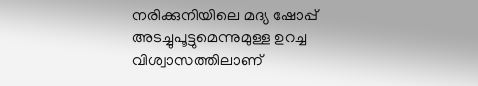നരിക്കുനിയിലെ മദ്യ ഷോപ്പ് അടച്ചുപൂട്ടുമെന്നുമുള്ള ഉറച്ച വിശ്വാസത്തിലാണ്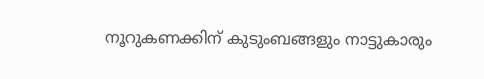നൂറുകണക്കിന് കുടുംബങ്ങളും നാട്ടുകാരും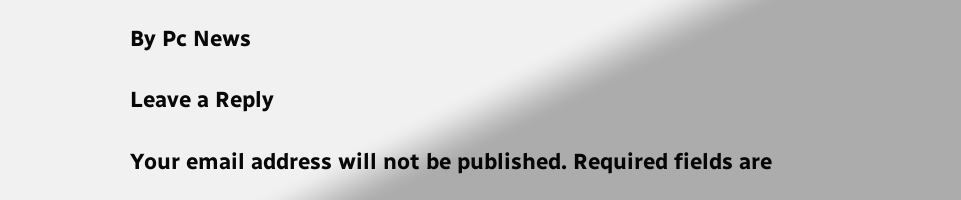By Pc News

Leave a Reply

Your email address will not be published. Required fields are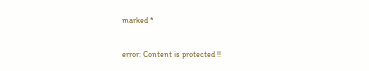marked *

error: Content is protected !!